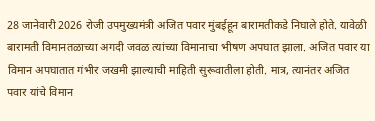28 जानेवारी 2026 रोजी उपमुख्यमंत्री अजित पवार मुंबईहून बारामतीकडे निघाले होते. यावेळी बारामती विमानतळाच्या अगदी जवळ त्यांच्या विमानाचा भीषण अपघात झाला. अजित पवार या विमान अपघातात गंभीर जखमी झाल्याची माहिती सुरूवातीला होती. मात्र, त्यानंतर अजित पवार यांचे विमान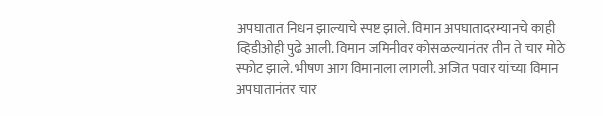अपघातात निधन झाल्याचे स्पष्ट झाले. विमान अपघातादरम्यानचे काही व्हिडीओही पुढे आली. विमान जमिनीवर कोसळल्यानंतर तीन ते चार मोठे स्फोट झाले. भीषण आग विमानाला लागली. अजित पवार यांच्या विमान अपघातानंतर चार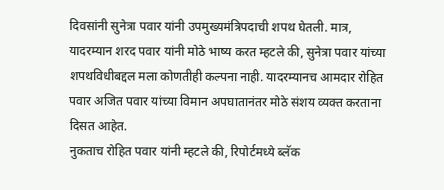दिवसांनी सुनेत्रा पवार यांनी उपमुख्यमंत्रिपदाची शपथ घेतली. मात्र, यादरम्यान शरद पवार यांनी मोठे भाष्य करत म्हटले की, सुनेत्रा पवार यांच्या शपथविधीबद्दल मला कोणतीही कल्पना नाही. यादरम्यानच आमदार रोहित पवार अजित पवार यांच्या विमान अपघातानंतर मोठे संशय व्यक्त करताना दिसत आहेत.
नुकताच रोहित पवार यांनी म्हटले की, रिपोर्टमध्ये ब्लॅक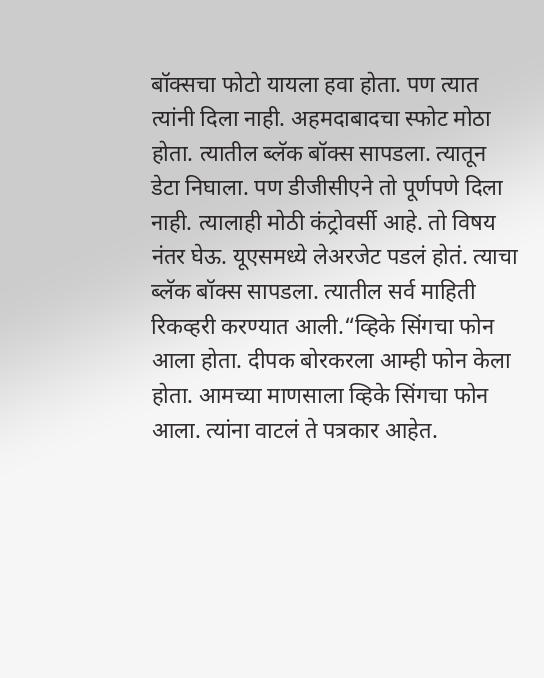बॉक्सचा फोटो यायला हवा होता. पण त्यात त्यांनी दिला नाही. अहमदाबादचा स्फोट मोठा होता. त्यातील ब्लॅक बॉक्स सापडला. त्यातून डेटा निघाला. पण डीजीसीएने तो पूर्णपणे दिला नाही. त्यालाही मोठी कंट्रोवर्सी आहे. तो विषय नंतर घेऊ. यूएसमध्ये लेअरजेट पडलं होतं. त्याचा ब्लॅक बॉक्स सापडला. त्यातील सर्व माहिती रिकव्हरी करण्यात आली.“व्हिके सिंगचा फोन आला होता. दीपक बोरकरला आम्ही फोन केला होता. आमच्या माणसाला व्हिके सिंगचा फोन आला. त्यांना वाटलं ते पत्रकार आहेत.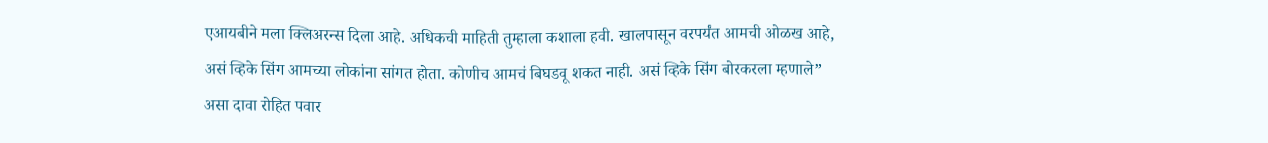एआयबीने मला क्लिअरन्स दिला आहे. अधिकची माहिती तुम्हाला कशाला हवी. खालपासून वरपर्यंत आमची ओळख आहे, असं व्हिके सिंग आमच्या लोकांना सांगत होता. कोणीच आमचं बिघडवू शकत नाही. असं व्हिके सिंग बोरकरला म्हणाले” असा दावा रोहित पवार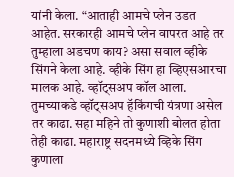यांनी केला. “आताही आमचे प्लेन उडत आहेत. सरकारही आमचे प्लेन वापरत आहे तर तुम्हाला अडचण काय? असा सवाल व्हीके सिंगने केला आहे. व्हीके सिंग हा व्हिएसआरचा मालक आहे. व्हॉट्सअप कॉल आला. तुमच्याकडे व्हॉट्सअप हॅकिंगची यंत्रणा असेल तर काढा. सहा महिने तो कुणाशी बोलत होता तेही काढा. महाराष्ट्र सदनमध्ये व्हिके सिंग कुणाला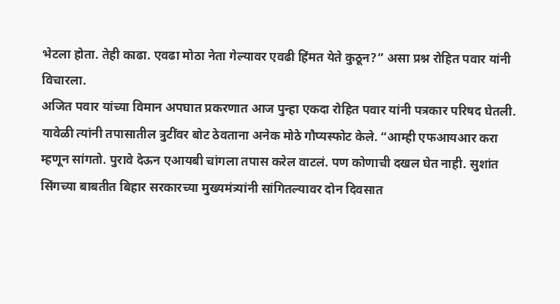भेटला होता. तेही काढा. एवढा मोठा नेता गेल्यावर एवढी हिंमत येते कुठून?” असा प्रश्न रोहित पवार यांनी विचारला.
अजित पवार यांच्या विमान अपघात प्रकरणात आज पुन्हा एकदा रोहित पवार यांनी पत्रकार परिषद घेतली. यावेळी त्यांनी तपासातील त्रुटींवर बोट ठेवताना अनेक मोठे गौप्यस्फोट केले. “आम्ही एफआयआर करा म्हणून सांगतो. पुरावे देऊन एआयबी चांगला तपास करेल वाटलं. पण कोणाची दखल घेत नाही. सुशांत सिंगच्या बाबतीत बिहार सरकारच्या मुख्यमंत्र्यांनी सांगितल्यावर दोन दिवसात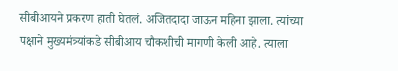सीबीआयने प्रकरण हाती घेतलं. अजितदादा जाऊन महिना झाला. त्यांच्या पक्षाने मुख्यमंत्र्यांकडे सीबीआय चौकशीची मागणी केली आहे. त्याला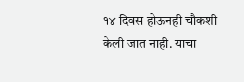१४ दिवस होऊनही चौकशी केली जात नाही. याचा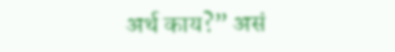अर्थ काय?” असं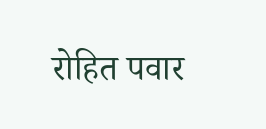रोहित पवार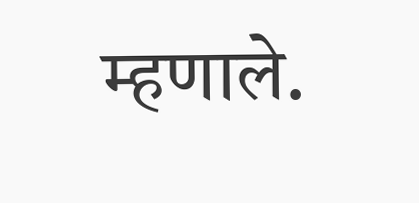म्हणाले.